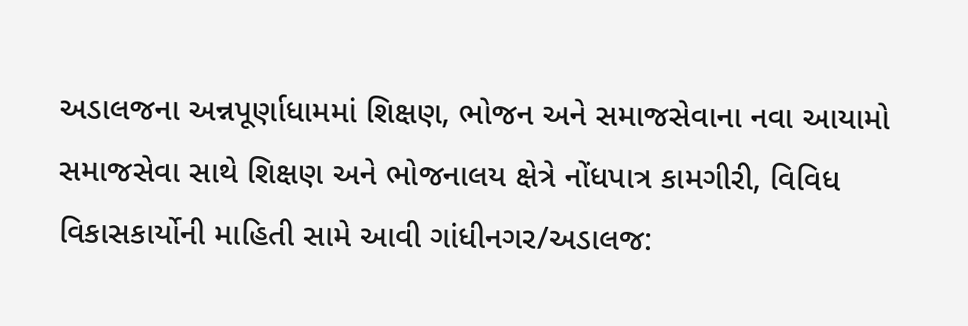અડાલજના અન્નપૂર્ણાધામમાં શિક્ષણ, ભોજન અને સમાજસેવાના નવા આયામો
સમાજસેવા સાથે શિક્ષણ અને ભોજનાલય ક્ષેત્રે નોંધપાત્ર કામગીરી, વિવિધ વિકાસકાર્યોની માહિતી સામે આવી ગાંધીનગર/અડાલજ: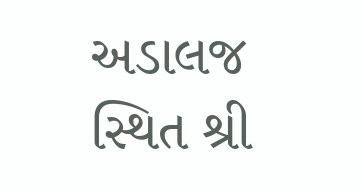અડાલજ સ્થિત શ્રી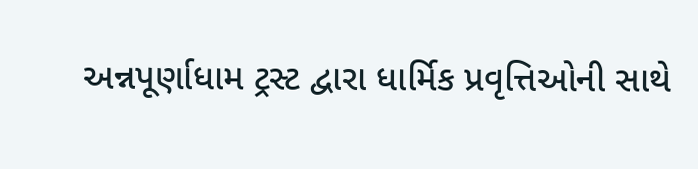અન્નપૂર્ણાધામ ટ્રસ્ટ દ્વારા ધાર્મિક પ્રવૃત્તિઓની સાથે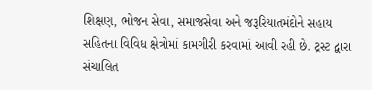શિક્ષણ, ભોજન સેવા, સમાજસેવા અને જરૂરિયાતમંદોને સહાય સહિતના વિવિધ ક્ષેત્રોમાં કામગીરી કરવામાં આવી રહી છે. ટ્રસ્ટ દ્વારા સંચાલિત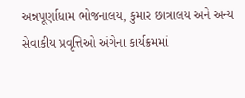અન્નપૂર્ણાધામ ભોજનાલય, કુમાર છાત્રાલય અને અન્ય સેવાકીય પ્રવૃત્તિઓ અંગેના કાર્યક્રમમાં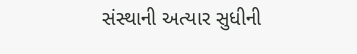સંસ્થાની અત્યાર સુધીની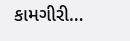કામગીરી…